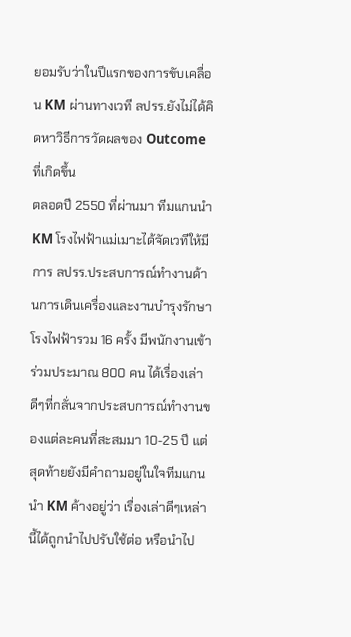ยอมรับว่าในปีแรกของการขับเคลื่อน KM ผ่านทางเวที ลปรร.ยังไม่ได้คิดหาวิธีการวัดผลของ Outcome ที่เกิดขึ้น
ตลอดปี 2550 ที่ผ่านมา ทีมแกนนำ KM โรงไฟฟ้าแม่เมาะได้จัดเวทีให้มีการ ลปรร.ประสบการณ์ทำงานด้านการเดินเครื่องและงานบำรุงรักษาโรงไฟฟ้ารวม 16 ครั้ง มีพนักงานเข้าร่วมประมาณ 800 คน ได้เรื่องเล่าดีๆที่กลั่นจากประสบการณ์ทำงานของแต่ละคนที่สะสมมา 10-25 ปี แต่สุดท้ายยังมีคำถามอยู่ในใจทีมแกนนำ KM ค้างอยู่ว่า เรื่องเล่าดีๆเหล่านี้ได้ถูกนำไปปรับใช้ต่อ หรือนำไป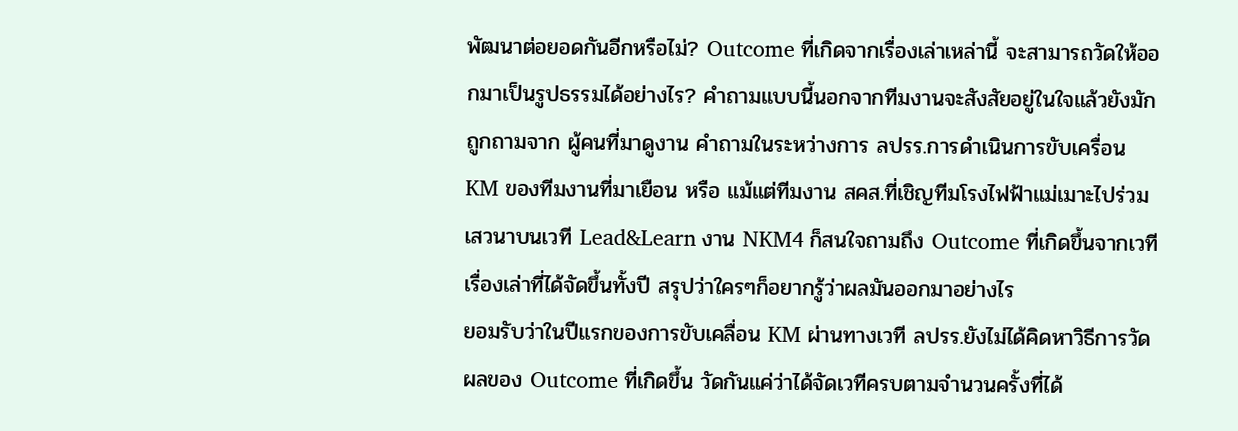พัฒนาต่อยอดกันอีกหรือไม่? Outcome ที่เกิดจากเรื่องเล่าเหล่านี้ จะสามารถวัดให้ออกมาเป็นรูปธรรมได้อย่างไร? คำถามแบบนี้นอกจากทีมงานจะสังสัยอยู่ในใจแล้วยังมักถูกถามจาก ผู้คนที่มาดูงาน คำถามในระหว่างการ ลปรร.การดำเนินการขับเครื่อน KM ของทีมงานที่มาเยือน หรือ แม้แต่ทีมงาน สคส.ที่เชิญทีมโรงไฟฟ้าแม่เมาะไปร่วมเสวนาบนเวที Lead&Learn งาน NKM4 ก็สนใจถามถึง Outcome ที่เกิดขึ้นจากเวทีเรื่องเล่าที่ได้จัดขึ้นทั้งปี สรุปว่าใครๆก็อยากรู้ว่าผลมันออกมาอย่างไร
ยอมรับว่าในปีแรกของการขับเคลื่อน KM ผ่านทางเวที ลปรร.ยังไม่ได้คิดหาวิธีการวัดผลของ Outcome ที่เกิดขึ้น วัดกันแค่ว่าได้จัดเวทีครบตามจำนวนครั้งที่ได้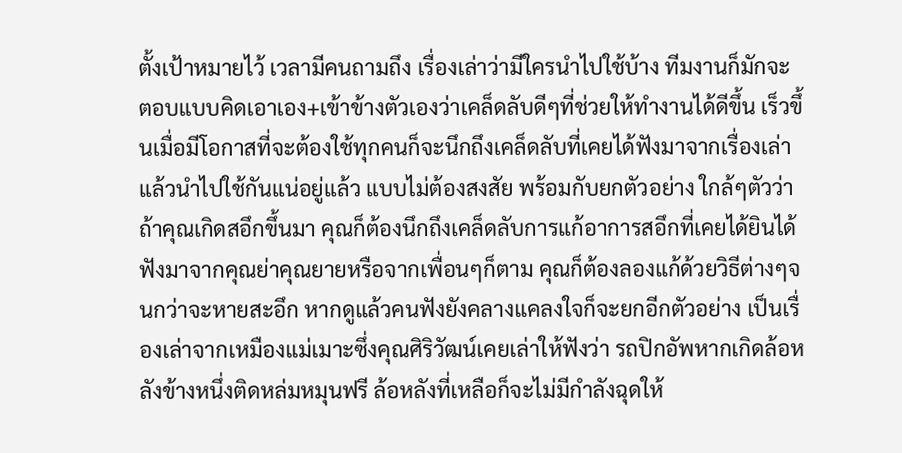ตั้งเป้าหมายไว้ เวลามีคนถามถึง เรื่องเล่าว่ามีใครนำไปใช้บ้าง ทีมงานก็มักจะตอบแบบคิดเอาเอง+เข้าข้างตัวเองว่าเคล็ดลับดีๆที่ช่วยให้ทำงานได้ดีขึ้น เร็วขึ้นเมื่อมีโอกาสที่จะต้องใช้ทุกคนก็จะนึกถึงเคล็ดลับที่เคยได้ฟังมาจากเรื่องเล่าแล้วนำไปใช้กันแน่อยู่แล้ว แบบไม่ต้องสงสัย พร้อมกับยกตัวอย่าง ใกล้ๆตัวว่าถ้าคุณเกิดสอึกขึ้นมา คุณก็ต้องนึกถึงเคล็ดลับการแก้อาการสอึกที่เคยได้ยินได้ฟังมาจากคุณย่าคุณยายหรือจากเพื่อนๆก็ตาม คุณก็ต้องลองแก้ด้วยวิธีต่างๆจนกว่าจะหายสะอึก หากดูแล้วคนฟังยังคลางแคลงใจก็จะยกอีกตัวอย่าง เป็นเรื่องเล่าจากเหมืองแม่เมาะซึ่งคุณศิริวัฒน์เคยเล่าให้ฟังว่า รถปิกอัพหากเกิดล้อหลังข้างหนึ่งติดหล่มหมุนฟรี ล้อหลังที่เหลือก็จะไม่มีกำลังฉุดให้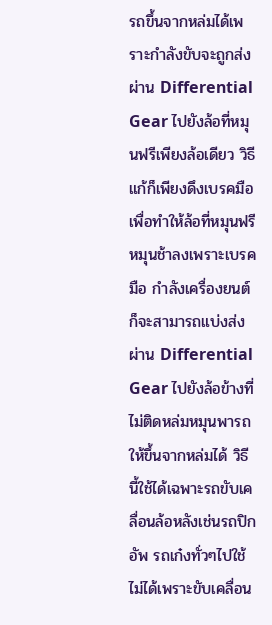รถขึ้นจากหล่มได้เพราะกำลังขับจะถูกส่งผ่าน Differential Gear ไปยังล้อที่หมุนฟรีเพียงล้อเดียว วิธีแก้ก็เพียงดึงเบรคมือเพื่อทำให้ล้อที่หมุนฟรีหมุนช้าลงเพราะเบรคมือ กำลังเครื่องยนต์ก็จะสามารถแบ่งส่งผ่าน Differential Gear ไปยังล้อข้างที่ไม่ติดหล่มหมุนพารถให้ขึ้นจากหล่มได้ วิธีนี้ใช้ได้เฉพาะรถขับเคลื่อนล้อหลังเช่นรถปิกอัพ รถเก๋งทั่วๆไปใช้ไม่ได้เพราะขับเคลื่อน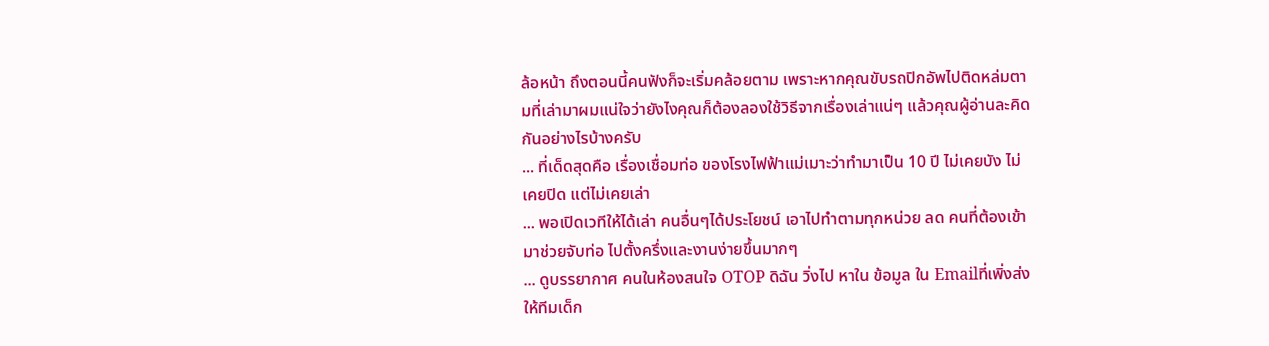ล้อหน้า ถึงตอนนี้คนฟังก็จะเริ่มคล้อยตาม เพราะหากคุณขับรถปิกอัพไปติดหล่มตามที่เล่ามาผมแน่ใจว่ายังไงคุณก็ต้องลองใช้วิธีจากเรื่องเล่าแน่ๆ แล้วคุณผู้อ่านละคิดกันอย่างไรบ้างครับ
... ที่เด็ดสุดคือ เรื่องเชื่อมท่อ ของโรงไฟฟ้าแม่เมาะว่าทำมาเป็น 10 ปี ไม่เคยบัง ไม่เคยปิด แต่ไม่เคยเล่า
... พอเปิดเวทีให้ได้เล่า คนอื่นๆได้ประโยชน์ เอาไปทำตามทุกหน่วย ลด คนที่ต้องเข้ามาช่วยจับท่อ ไปตั้งครึ่งและงานง่ายขึ้นมากๆ
... ดูบรรยากาศ คนในห้องสนใจ OTOP ดิฉัน วิ่งไป หาใน ข้อมูล ใน Emailที่เพิ่งส่งให้ทีมเด็ก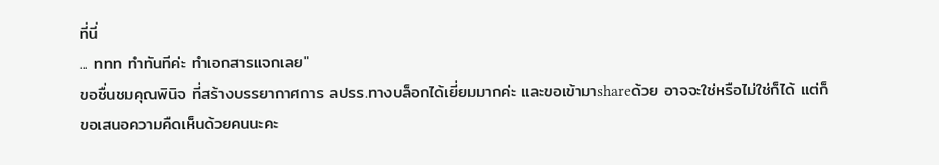ที่นี่
... ททท ทำทันทีค่ะ ทำเอกสารแจกเลย"
ขอชื่นชมคุณพินิจ ที่สร้างบรรยากาศการ ลปรร.ทางบล็อกได้เยี่ยมมากค่ะ และขอเข้ามาshareด้วย อาจจะใช่หรือไม่ใช่ก็ได้ แต่ก็ขอเสนอความคืดเห็นด้วยคนนะคะ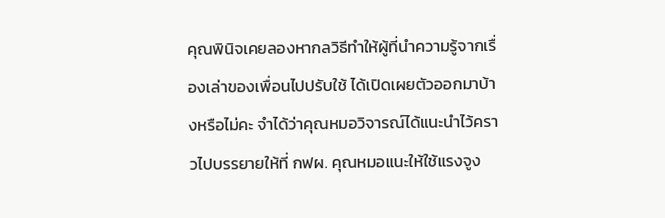คุณพินิจเคยลองหากลวิธีทำให้ผู้ที่นำความรู้จากเรื่องเล่าของเพื่อนไปปรับใช้ ได้เปิดเผยตัวออกมาบ้างหรือไม่คะ จำได้ว่าคุณหมอวิจารณ์ได้แนะนำไว้คราวไปบรรยายให้ที่ กฟผ. คุณหมอแนะให้ใช้แรงจูง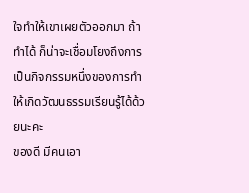ใจทำให้เขาเผยตัวออกมา ถ้าทำได้ ก็น่าจะเชื่อมโยงถึงการเป็นกิจกรรมหนึ่งของการทำให้เกิดวัฒนธรรมเรียนรู้ได้ด้วยนะคะ
ของดี มีคนเอา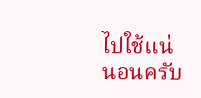ไปใช้แน่นอนครับ